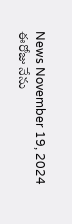News November 19, 2024
ఈరోజు నేను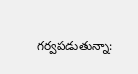గర్వపడుతున్నా: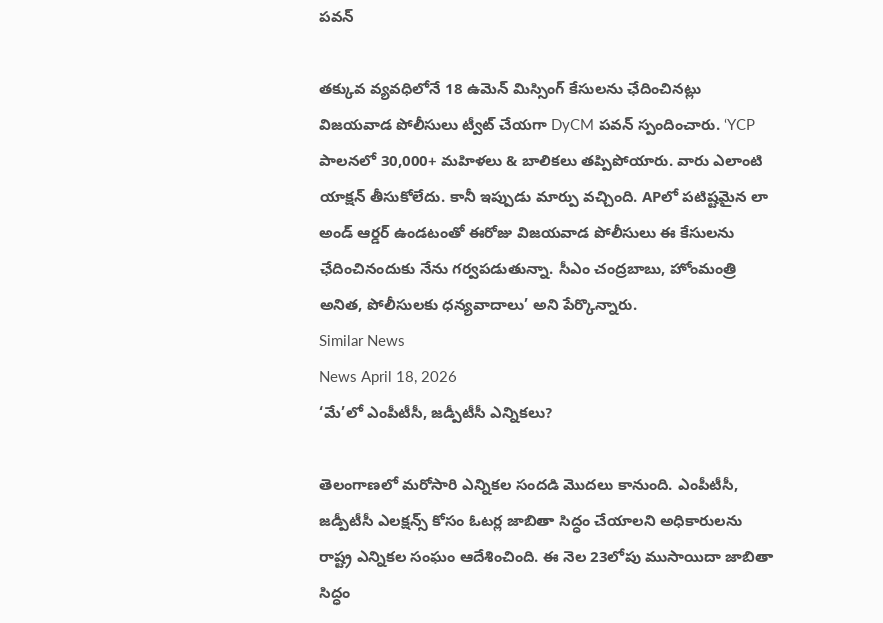పవన్

తక్కువ వ్యవధిలోనే 18 ఉమెన్ మిస్సింగ్ కేసులను ఛేదించినట్లు విజయవాడ పోలీసులు ట్వీట్ చేయగా DyCM పవన్ స్పందించారు. ‘YCP పాలనలో 30,000+ మహిళలు & బాలికలు తప్పిపోయారు. వారు ఎలాంటి యాక్షన్ తీసుకోలేదు. కానీ ఇప్పుడు మార్పు వచ్చింది. APలో పటిష్టమైన లా అండ్ ఆర్డర్ ఉండటంతో ఈరోజు విజయవాడ పోలీసులు ఈ కేసులను ఛేదించినందుకు నేను గర్వపడుతున్నా. సీఎం చంద్రబాబు, హోంమంత్రి అనిత, పోలీసులకు ధన్యవాదాలు’ అని పేర్కొన్నారు.
Similar News
News April 18, 2026
‘మే’లో ఎంపీటీసీ, జడ్పీటీసీ ఎన్నికలు?

తెలంగాణలో మరోసారి ఎన్నికల సందడి మొదలు కానుంది. ఎంపీటీసీ, జడ్పీటీసీ ఎలక్షన్స్ కోసం ఓటర్ల జాబితా సిద్ధం చేయాలని అధికారులను రాష్ట్ర ఎన్నికల సంఘం ఆదేశించింది. ఈ నెల 23లోపు ముసాయిదా జాబితా సిద్ధం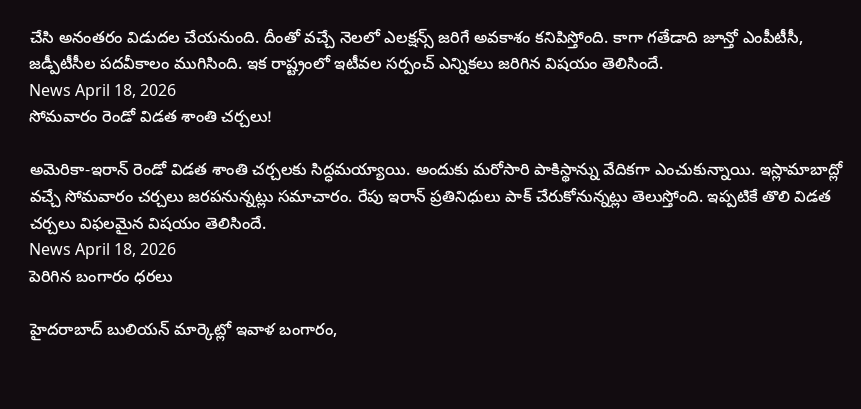చేసి అనంతరం విడుదల చేయనుంది. దీంతో వచ్చే నెలలో ఎలక్షన్స్ జరిగే అవకాశం కనిపిస్తోంది. కాగా గతేడాది జూన్తో ఎంపీటీసీ, జడ్పీటీసీల పదవీకాలం ముగిసింది. ఇక రాష్ట్రంలో ఇటీవల సర్పంచ్ ఎన్నికలు జరిగిన విషయం తెలిసిందే.
News April 18, 2026
సోమవారం రెండో విడత శాంతి చర్చలు!

అమెరికా-ఇరాన్ రెండో విడత శాంతి చర్చలకు సిద్ధమయ్యాయి. అందుకు మరోసారి పాకిస్థాన్ను వేదికగా ఎంచుకున్నాయి. ఇస్లామాబాద్లో వచ్చే సోమవారం చర్చలు జరపనున్నట్లు సమాచారం. రేపు ఇరాన్ ప్రతినిధులు పాక్ చేరుకోనున్నట్లు తెలుస్తోంది. ఇప్పటికే తొలి విడత చర్చలు విఫలమైన విషయం తెలిసిందే.
News April 18, 2026
పెరిగిన బంగారం ధరలు

హైదరాబాద్ బులియన్ మార్కెట్లో ఇవాళ బంగారం,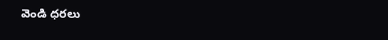వెండి ధరలు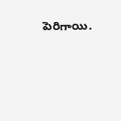పెరిగాయి.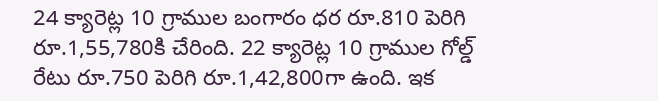24 క్యారెట్ల 10 గ్రాముల బంగారం ధర రూ.810 పెరిగి రూ.1,55,780కి చేరింది. 22 క్యారెట్ల 10 గ్రాముల గోల్డ్ రేటు రూ.750 పెరిగి రూ.1,42,800గా ఉంది. ఇక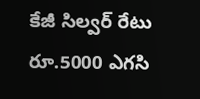కేజీ సిల్వర్ రేటు రూ.5000 ఎగసి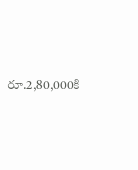రూ.2,80,000కి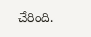చేరింది.